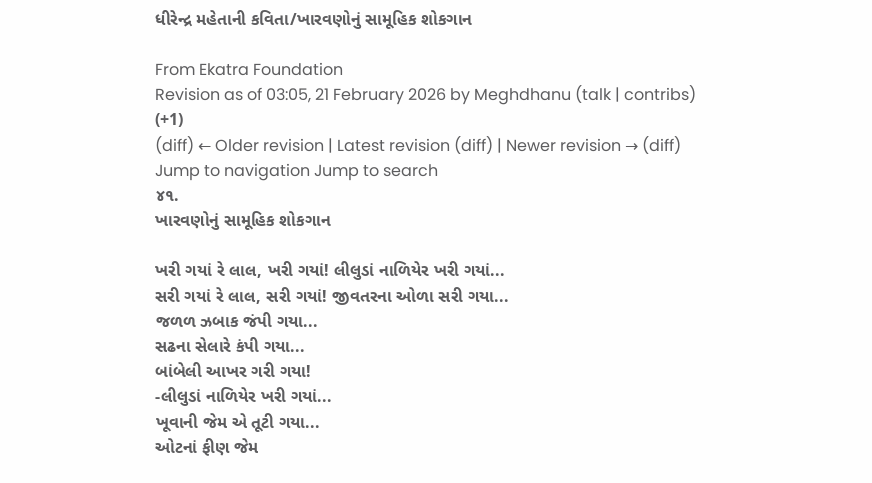ધીરેન્દ્ર મહેતાની કવિતા/ખારવણોનું સામૂહિક શોકગાન

From Ekatra Foundation
Revision as of 03:05, 21 February 2026 by Meghdhanu (talk | contribs) (+1)
(diff) ← Older revision | Latest revision (diff) | Newer revision → (diff)
Jump to navigation Jump to search
૪૧.
ખારવણોનું સામૂહિક શોકગાન

ખરી ગયાં રે લાલ, ખરી ગયાં! લીલુડાં નાળિયેર ખરી ગયાં...
સરી ગયાં રે લાલ, સરી ગયાં! જીવતરના ઓળા સરી ગયા...
જળળ ઝબાક જંપી ગયા...
સઢના સેલારે કંપી ગયા...
બાંબેલી આખર ગરી ગયા!
-લીલુડાં નાળિયેર ખરી ગયાં...
ખૂવાની જેમ એ તૂટી ગયા...
ઓટનાં ફીણ જેમ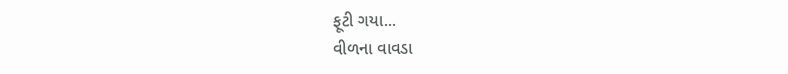ફૂટી ગયા...
વીળના વાવડા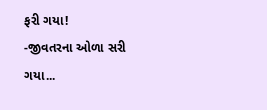ફરી ગયા!
-જીવતરના ઓળા સરી ગયા...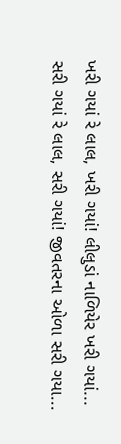ખરી ગયાં રે લાલ, ખરી ગયાં! લીલુડાં નાળિયેર ખરી ગયાં...
સરી ગયાં રે લાલ, સરી ગયાં! જીવતરના ઓળા સરી ગયા...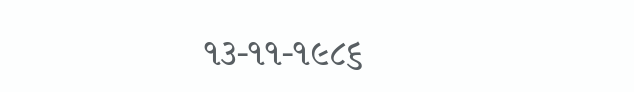૧૩-૧૧-૧૯૮૬